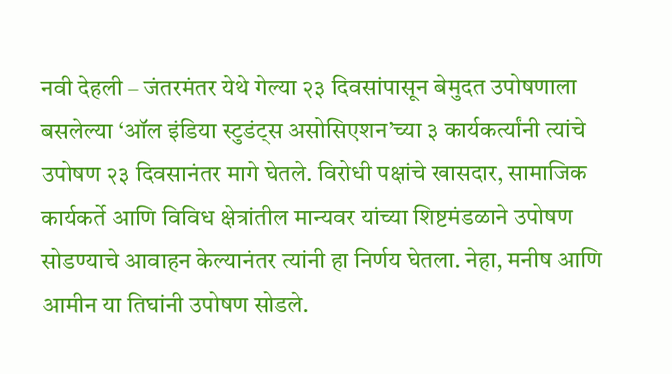नवी देहली – जंतरमंतर येथे गेल्या २३ दिवसांपासून बेमुदत उपोषणाला बसलेल्या ‘ऑल इंडिया स्टुडंट्स असोसिएशन’च्या ३ कार्यकर्त्यांनी त्यांचे उपोषण २३ दिवसानंतर मागे घेतले. विरोधी पक्षांचे खासदार, सामाजिक कार्यकर्ते आणि विविध क्षेत्रांतील मान्यवर यांच्या शिष्टमंडळाने उपोषण सोडण्याचे आवाहन केल्यानंतर त्यांनी हा निर्णय घेतला. नेहा, मनीष आणि आमीन या तिघांनी उपोषण सोडले.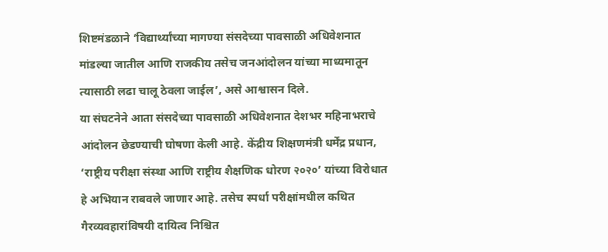शिष्टमंडळाने ‘विद्यार्थ्यांच्या मागण्या संसदेच्या पावसाळी अधिवेशनात मांडल्या जातील आणि राजकीय तसेच जनआंदोलन यांच्या माध्यमातून त्यासाठी लढा चालू ठेवला जाईल’, असे आश्वासन दिले.
या संघटनेने आता संसदेच्या पावसाळी अधिवेशनात देशभर महिनाभराचे आंदोलन छेडण्याची घोषणा केली आहे. केंद्रीय शिक्षणमंत्री धर्मेंद्र प्रधान, ‘राष्ट्रीय परीक्षा संस्था आणि राष्ट्रीय शैक्षणिक धोरण २०२०’ यांच्या विरोधात हे अभियान राबवले जाणार आहे. तसेच स्पर्धा परीक्षांमधील कथित गैरव्यवहारांविषयी दायित्व निश्चित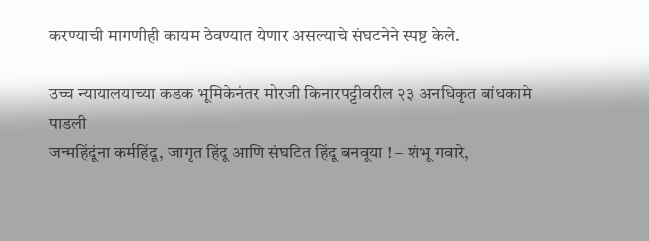करण्याची मागणीही कायम ठेवण्यात येणार असल्याचे संघटनेने स्पष्ट केले.

उच्च न्यायालयाच्या कडक भूमिकेनंतर मोरजी किनारपट्टीवरील २३ अनधिकृत बांधकामे पाडली
जन्महिंदूंना कर्महिंदू, जागृत हिंदू आणि संघटित हिंदू बनवूया ! – शंभू गवारे,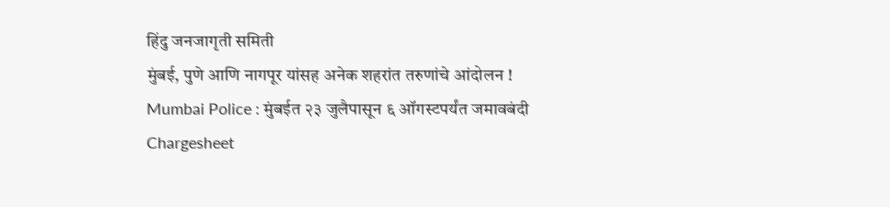हिंदु जनजागृती समिती
मुंबई, पुणे आणि नागपूर यांसह अनेक शहरांत तरुणांचे आंदोलन !
Mumbai Police : मुंबईत २३ जुलैपासून ६ ऑगस्टपर्यंत जमावबंदी
Chargesheet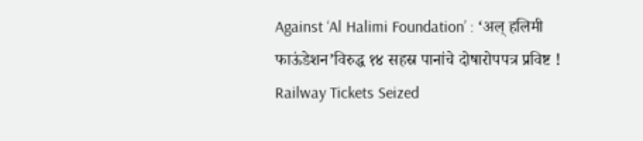Against ‘Al Halimi Foundation’ : ‘अल् हलिमी फाऊंडेशन’विरुद्ध १४ सहस्र पानांचे दोषारोपपत्र प्रविष्ट !
Railway Tickets Seized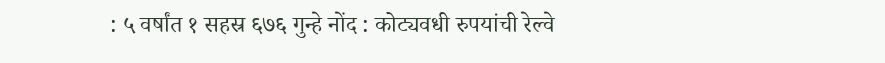: ५ वर्षांत १ सहस्र ६७६ गुन्हे नोंद : कोट्यवधी रुपयांची रेल्वे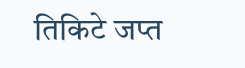तिकिटे जप्त